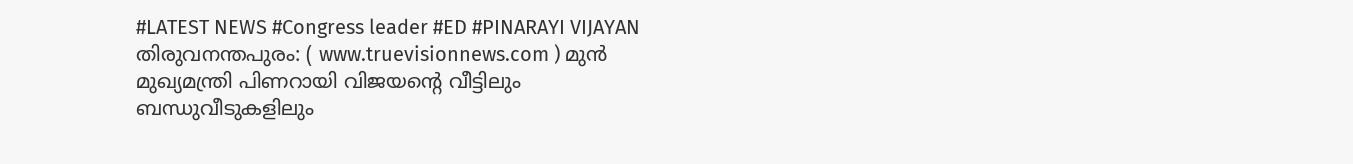#LATEST NEWS #Congress leader #ED #PINARAYI VIJAYAN
തിരുവനന്തപുരം: ( www.truevisionnews.com ) മുൻ മുഖ്യമന്ത്രി പിണറായി വിജയന്റെ വീട്ടിലും ബന്ധുവീടുകളിലും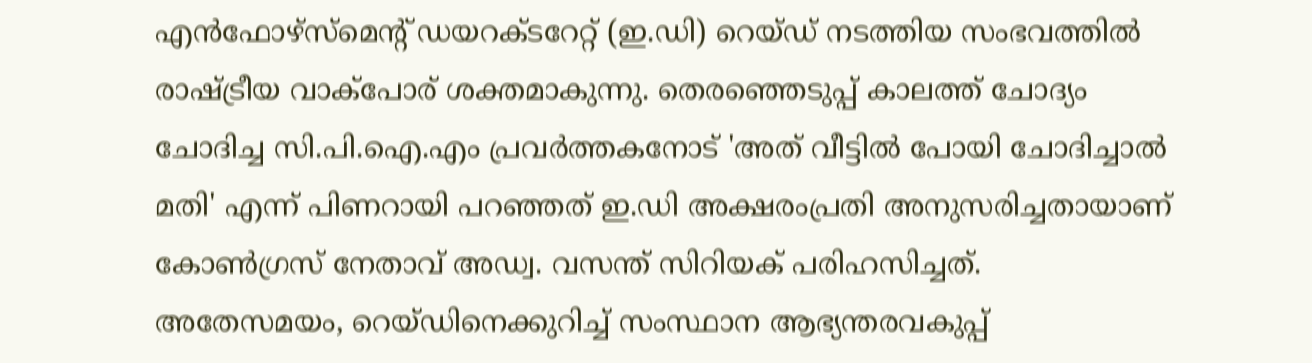എൻഫോഴ്സ്മെന്റ് ഡയറക്ടറേറ്റ് (ഇ.ഡി) റെയ്ഡ് നടത്തിയ സംഭവത്തിൽ രാഷ്ട്രീയ വാക്പോര് ശക്തമാകുന്നു. തെരഞ്ഞെടുപ്പ് കാലത്ത് ചോദ്യം ചോദിച്ച സി.പി.ഐ.എം പ്രവർത്തകനോട് 'അത് വീട്ടിൽ പോയി ചോദിച്ചാൽ മതി' എന്ന് പിണറായി പറഞ്ഞത് ഇ.ഡി അക്ഷരംപ്രതി അനുസരിച്ചതായാണ് കോൺഗ്രസ് നേതാവ് അഡ്വ. വസന്ത് സിറിയക് പരിഹസിച്ചത്.
അതേസമയം, റെയ്ഡിനെക്കുറിച്ച് സംസ്ഥാന ആഭ്യന്തരവകുപ്പ്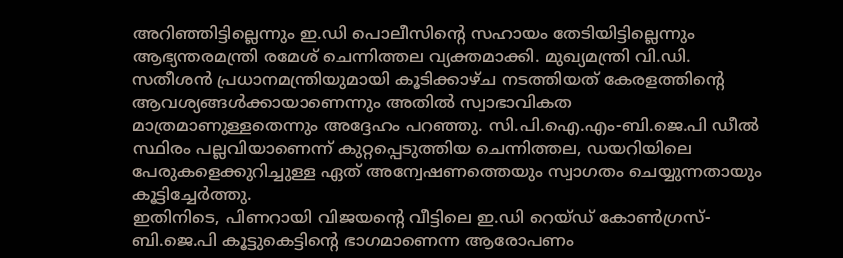അറിഞ്ഞിട്ടില്ലെന്നും ഇ.ഡി പൊലീസിന്റെ സഹായം തേടിയിട്ടില്ലെന്നും ആഭ്യന്തരമന്ത്രി രമേശ് ചെന്നിത്തല വ്യക്തമാക്കി. മുഖ്യമന്ത്രി വി.ഡി. സതീശൻ പ്രധാനമന്ത്രിയുമായി കൂടിക്കാഴ്ച നടത്തിയത് കേരളത്തിന്റെ ആവശ്യങ്ങൾക്കായാണെന്നും അതിൽ സ്വാഭാവികത മാത്രമാണുള്ളതെന്നും അദ്ദേഹം പറഞ്ഞു. സി.പി.ഐ.എം-ബി.ജെ.പി ഡീൽ സ്ഥിരം പല്ലവിയാണെന്ന് കുറ്റപ്പെടുത്തിയ ചെന്നിത്തല, ഡയറിയിലെ പേരുകളെക്കുറിച്ചുള്ള ഏത് അന്വേഷണത്തെയും സ്വാഗതം ചെയ്യുന്നതായും കൂട്ടിച്ചേർത്തു.
ഇതിനിടെ, പിണറായി വിജയന്റെ വീട്ടിലെ ഇ.ഡി റെയ്ഡ് കോൺഗ്രസ്-ബി.ജെ.പി കൂട്ടുകെട്ടിന്റെ ഭാഗമാണെന്ന ആരോപണം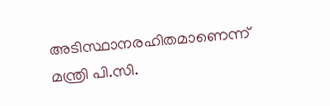അടിസ്ഥാനരഹിതമാണെന്ന് മന്ത്രി പി.സി.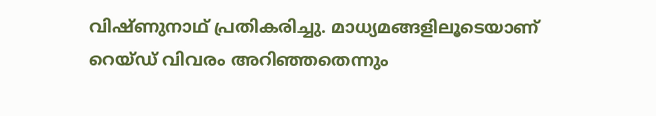വിഷ്ണുനാഥ് പ്രതികരിച്ചു. മാധ്യമങ്ങളിലൂടെയാണ് റെയ്ഡ് വിവരം അറിഞ്ഞതെന്നും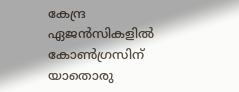കേന്ദ്ര ഏജൻസികളിൽ കോൺഗ്രസിന് യാതൊരു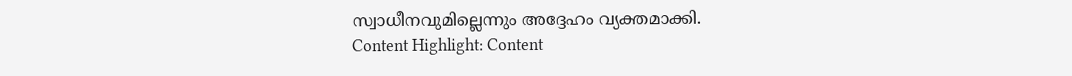സ്വാധീനവുമില്ലെന്നും അദ്ദേഹം വ്യക്തമാക്കി.
Content Highlight: Content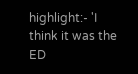highlight:- 'I think it was the ED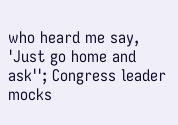who heard me say, 'Just go home and ask''; Congress leader mocks